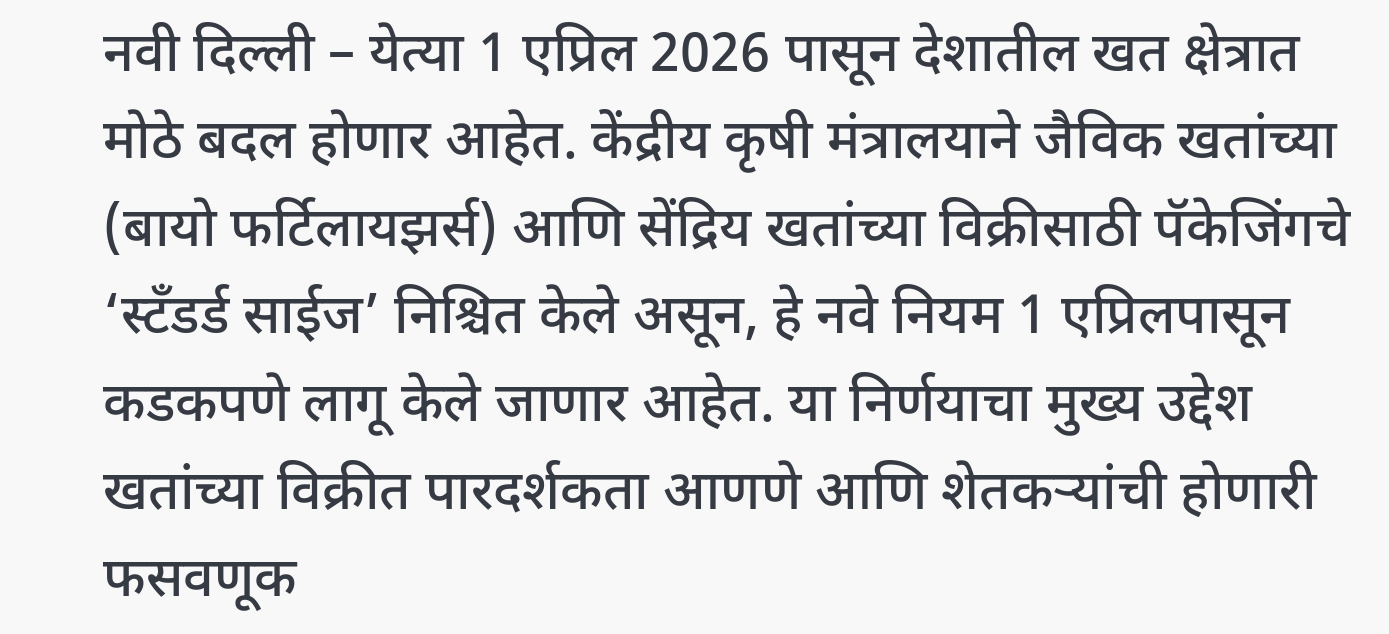नवी दिल्ली – येत्या 1 एप्रिल 2026 पासून देशातील खत क्षेत्रात मोठे बदल होणार आहेत. केंद्रीय कृषी मंत्रालयाने जैविक खतांच्या (बायो फर्टिलायझर्स) आणि सेंद्रिय खतांच्या विक्रीसाठी पॅकेजिंगचे ‘स्टँडर्ड साईज’ निश्चित केले असून, हे नवे नियम 1 एप्रिलपासून कडकपणे लागू केले जाणार आहेत. या निर्णयाचा मुख्य उद्देश खतांच्या विक्रीत पारदर्शकता आणणे आणि शेतकऱ्यांची होणारी फसवणूक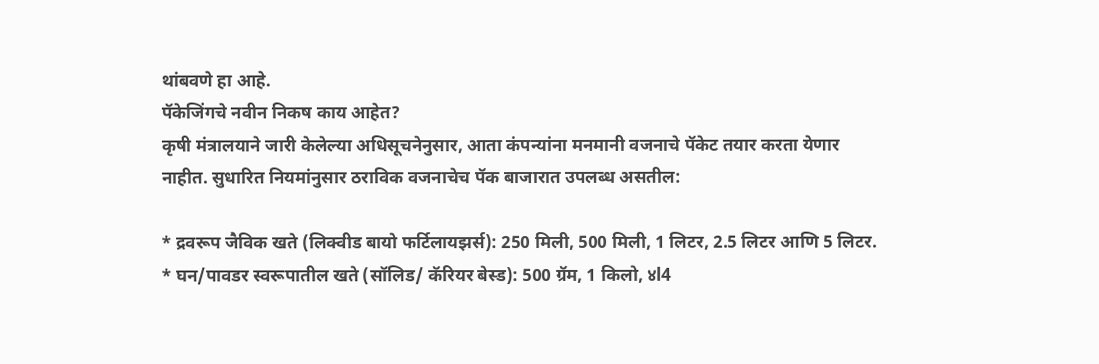थांबवणे हा आहे.
पॅकेजिंगचे नवीन निकष काय आहेत?
कृषी मंत्रालयाने जारी केलेल्या अधिसूचनेनुसार, आता कंपन्यांना मनमानी वजनाचे पॅकेट तयार करता येणार नाहीत. सुधारित नियमांनुसार ठराविक वजनाचेच पॅक बाजारात उपलब्ध असतील:

* द्रवरूप जैविक खते (लिक्वीड बायो फर्टिलायझर्स): 250 मिली, 500 मिली, 1 लिटर, 2.5 लिटर आणि 5 लिटर.
* घन/पावडर स्वरूपातील खते (सॉलिड/ कॅरियर बेस्ड): 500 ग्रॅम, 1 किलो, ४l4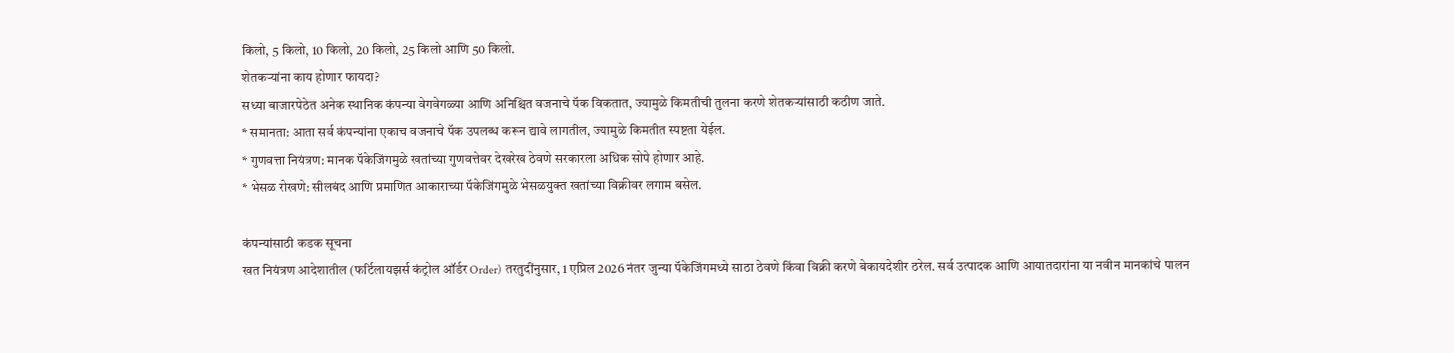किलो, 5 किलो, 10 किलो, 20 किलो, 25 किलो आणि 50 किलो.
शेतकऱ्यांना काय होणार फायदा?
सध्या बाजारपेठेत अनेक स्थानिक कंपन्या वेगवेगळ्या आणि अनिश्चित वजनाचे पॅक विकतात, ज्यामुळे किमतीची तुलना करणे शेतकऱ्यांसाठी कठीण जाते.
* समानता: आता सर्व कंपन्यांना एकाच वजनाचे पॅक उपलब्ध करून द्यावे लागतील, ज्यामुळे किमतीत स्पष्टता येईल.
* गुणवत्ता नियंत्रण: मानक पॅकेजिंगमुळे खतांच्या गुणवत्तेवर देखरेख ठेवणे सरकारला अधिक सोपे होणार आहे.
* भेसळ रोखणे: सीलबंद आणि प्रमाणित आकाराच्या पॅकेजिंगमुळे भेसळयुक्त खतांच्या विक्रीवर लगाम बसेल.

कंपन्यांसाठी कडक सूचना
खत नियंत्रण आदेशातील (फर्टिलायझर्स कंट्रोल ऑर्डर Order) तरतुदींनुसार, 1 एप्रिल 2026 नंतर जुन्या पॅकेजिंगमध्ये साठा ठेवणे किंवा विक्री करणे बेकायदेशीर ठरेल. सर्व उत्पादक आणि आयातदारांना या नवीन मानकांचे पालन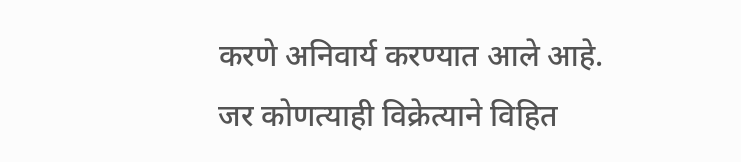करणे अनिवार्य करण्यात आले आहे. जर कोणत्याही विक्रेत्याने विहित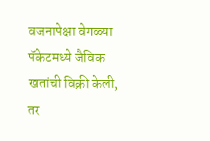वजनापेक्षा वेगळ्या पॅकेटमध्ये जैविक खतांची विक्री केली, तर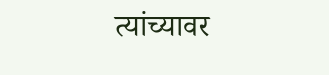त्यांच्यावर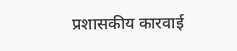प्रशासकीय कारवाई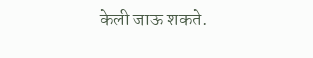केली जाऊ शकते.